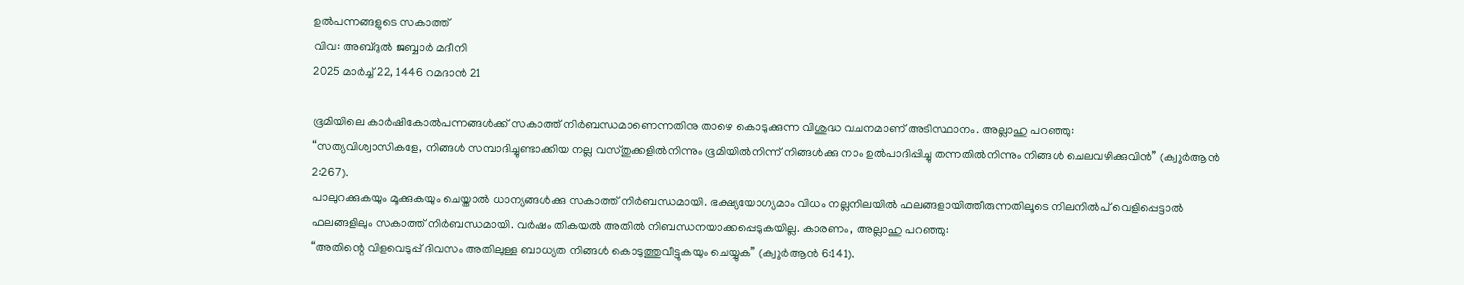ഉൽപന്നങ്ങളുടെ സകാത്ത്
വിവ: അബ്ദുൽ ജബ്ബാർ മദീനി
2025 മാർച്ച് 22, 1446 റമദാൻ 21

ഭൂമിയിലെ കാർഷികോൽപന്നങ്ങൾക്ക് സകാത്ത് നിർബന്ധമാണെന്നതിനു താഴെ കൊടുക്കുന്ന വിശുദ്ധ വചനമാണ് അടിസ്ഥാനം. അല്ലാഹു പറഞ്ഞു:
“സത്യവിശ്വാസികളേ, നിങ്ങൾ സമ്പാദിച്ചുണ്ടാക്കിയ നല്ല വസ്തുക്കളിൽനിന്നും ഭൂമിയിൽനിന്ന് നിങ്ങൾക്കു നാം ഉൽപാദിപ്പിച്ചു തന്നതിൽനിന്നും നിങ്ങൾ ചെലവഴിക്കുവിൻ’’ (ക്വുർആൻ 2:267).
പാലുറക്കുകയും മൂക്കുകയും ചെയ്താൽ ധാന്യങ്ങൾക്കു സകാത്ത് നിർബന്ധമായി. ഭക്ഷ്യയോഗ്യമാം വിധം നല്ലനിലയിൽ ഫലങ്ങളായിത്തീരുന്നതിലൂടെ നിലനിൽപ് വെളിപ്പെട്ടാൽ ഫലങ്ങളിലും സകാത്ത് നിർബന്ധമായി. വർഷം തികയൽ അതിൽ നിബന്ധനയാക്കപ്പെടുകയില്ല. കാരണം, അല്ലാഹു പറഞ്ഞു:
“അതിന്റെ വിളവെടുപ്പ് ദിവസം അതിലുള്ള ബാധ്യത നിങ്ങൾ കൊടുത്തുവീട്ടുകയും ചെയ്യുക’’ (ക്വുർആൻ 6:141).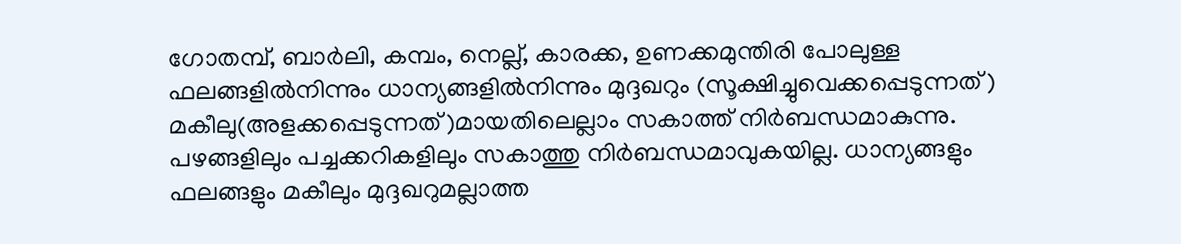ഗോതമ്പ്, ബാർലി, കമ്പം, നെല്ല്, കാരക്ക, ഉണക്കമുന്തിരി പോലുള്ള ഫലങ്ങളിൽനിന്നും ധാന്യങ്ങളിൽനിന്നും മുദ്ദഖറും (സൂക്ഷിച്ചുവെക്കപ്പെടുന്നത്) മകീലു(അളക്കപ്പെടുന്നത്)മായതിലെല്ലാം സകാത്ത് നിർബന്ധമാകുന്നു. പഴങ്ങളിലും പച്ചക്കറികളിലും സകാത്തു നിർബന്ധമാവുകയില്ല. ധാന്യങ്ങളും ഫലങ്ങളും മകീലും മുദ്ദഖറുമല്ലാത്ത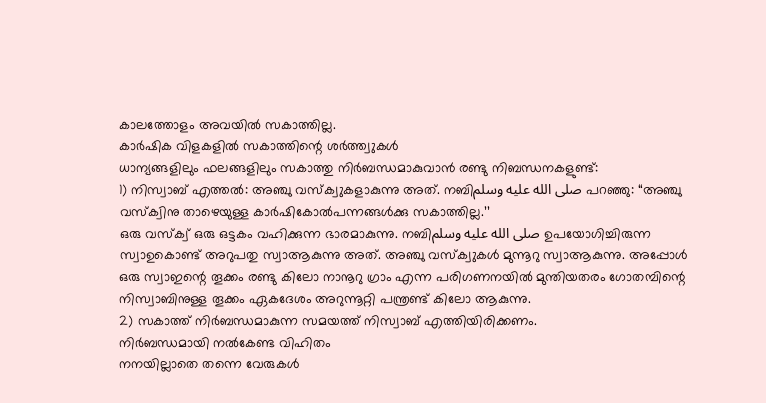കാലത്തോളം അവയിൽ സകാത്തില്ല.
കാർഷിക വിളകളിൽ സകാത്തിന്റെ ശർത്ത്വുകൾ
ധാന്യങ്ങളിലും ഫലങ്ങളിലും സകാത്തു നിർബന്ധമാകുവാൻ രണ്ടു നിബന്ധനകളുണ്ട്:
1) നിസ്വാബ് എത്തൽ: അഞ്ചു വസ്ക്വുകളാകുന്നു അത്. നബിصلى الله عليه وسلم പറഞ്ഞു: “അഞ്ചു വസ്ക്വിനു താഴെയുള്ള കാർഷികോൽപന്നങ്ങൾക്കു സകാത്തില്ല.’’
ഒരു വസ്ക്വ് ഒരു ഒട്ടകം വഹിക്കുന്ന ഭാരമാകുന്നു. നബിصلى الله عليه وسلم ഉപയോഗിച്ചിരുന്ന സ്വാഉകൊണ്ട് അറുപതു സ്വാആകുന്നു അത്. അഞ്ചു വസ്ക്വുകൾ മുന്നൂറു സ്വാആകുന്നു. അപ്പോൾ ഒരു സ്വാഇന്റെ തൂക്കം രണ്ടു കിലോ നാനൂറു ഗ്രാം എന്ന പരിഗണനയിൽ മുന്തിയതരം ഗോതമ്പിന്റെ നിസ്വാബിനുള്ള തൂക്കം ഏകദേശം അറുന്നൂറ്റി പന്ത്രണ്ട് കിലോ ആകുന്നു.
2) സകാത്ത് നിർബന്ധമാകുന്ന സമയത്ത് നിസ്വാബ് എത്തിയിരിക്കണം.
നിർബന്ധമായി നൽകേണ്ട വിഹിതം
നനയില്ലാതെ തന്നെ വേരുകൾ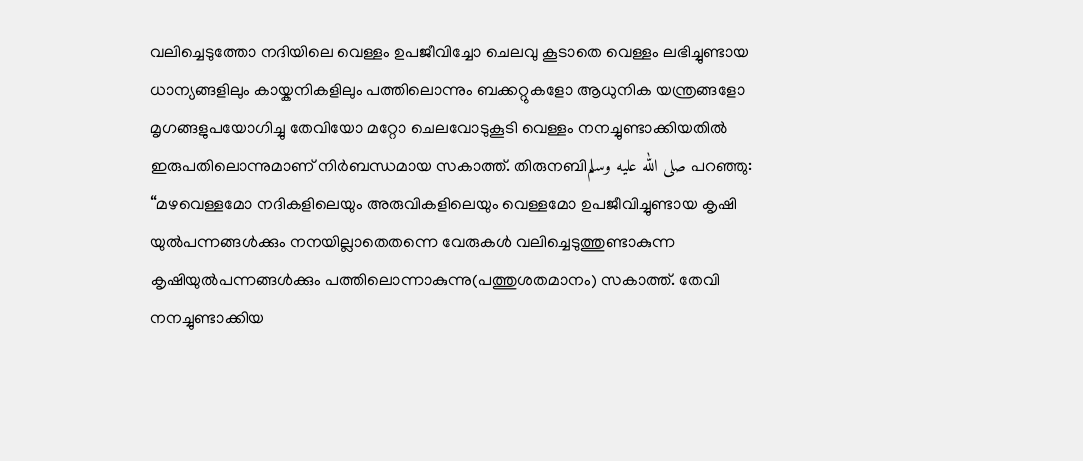വലിച്ചെടുത്തോ നദിയിലെ വെള്ളം ഉപജീവിച്ചോ ചെലവു കൂടാതെ വെള്ളം ലഭിച്ചുണ്ടായ ധാന്യങ്ങളിലും കായ്കനികളിലും പത്തിലൊന്നും ബക്കറ്റുകളോ ആധുനിക യന്ത്രങ്ങളോ മൃഗങ്ങളുപയോഗിച്ചു തേവിയോ മറ്റോ ചെലവോടുകൂടി വെള്ളം നനച്ചുണ്ടാക്കിയതിൽ ഇരുപതിലൊന്നുമാണ് നിർബന്ധമായ സകാത്ത്. തിരുനബിصلى الله عليه وسلم പറഞ്ഞു:
“മഴവെള്ളമോ നദികളിലെയും അരുവികളിലെയും വെള്ളമോ ഉപജീവിച്ചുണ്ടായ കൃഷി യുൽപന്നങ്ങൾക്കും നനയില്ലാതെതന്നെ വേരുകൾ വലിച്ചെടുത്തുണ്ടാകുന്ന കൃഷിയുൽപന്നങ്ങൾക്കും പത്തിലൊന്നാകുന്നു(പത്തുശതമാനം) സകാത്ത്. തേവി നനച്ചുണ്ടാക്കിയ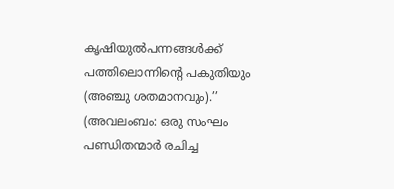കൃഷിയുൽപന്നങ്ങൾക്ക് പത്തിലൊന്നിന്റെ പകുതിയും (അഞ്ചു ശതമാനവും).’’
(അവലംബം: ഒരു സംഘം പണ്ഡിതന്മാർ രചിച്ച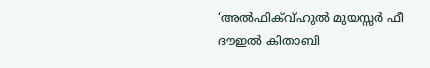‘അൽഫിക്വ്ഹുൽ മുയസ്സർ ഫീ ദൗഇൽ കിതാബി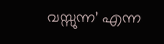വസ്സുന്ന’ എന്ന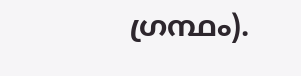ഗ്രന്ഥം).